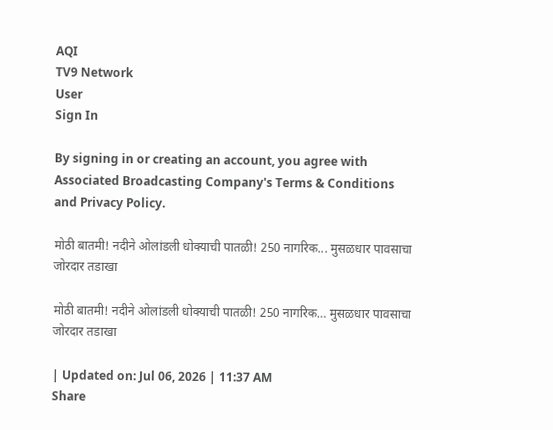AQI
TV9 Network
User
Sign In

By signing in or creating an account, you agree with Associated Broadcasting Company's Terms & Conditions and Privacy Policy.

मोठी बातमी! नदीने ओलांडली धोक्याची पातळी! 250 नागरिक... मुसळधार पावसाचा जोरदार तडाखा

मोठी बातमी! नदीने ओलांडली धोक्याची पातळी! 250 नागरिक… मुसळधार पावसाचा जोरदार तडाखा

| Updated on: Jul 06, 2026 | 11:37 AM
Share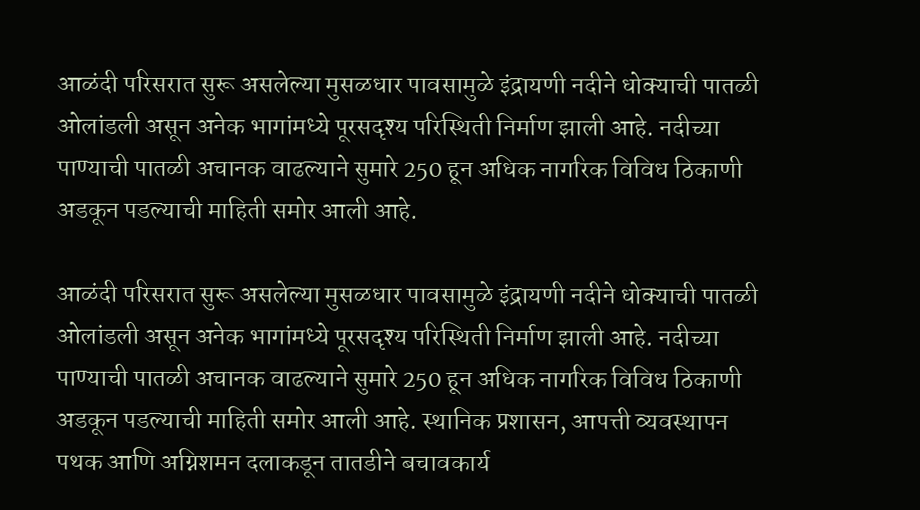आळंदी परिसरात सुरू असलेल्या मुसळधार पावसामुळे इंद्रायणी नदीने धोक्याची पातळी ओलांडली असून अनेक भागांमध्ये पूरसदृश्य परिस्थिती निर्माण झाली आहे. नदीच्या पाण्याची पातळी अचानक वाढल्याने सुमारे 250 हून अधिक नागरिक विविध ठिकाणी अडकून पडल्याची माहिती समोर आली आहे.

आळंदी परिसरात सुरू असलेल्या मुसळधार पावसामुळे इंद्रायणी नदीने धोक्याची पातळी ओलांडली असून अनेक भागांमध्ये पूरसदृश्य परिस्थिती निर्माण झाली आहे. नदीच्या पाण्याची पातळी अचानक वाढल्याने सुमारे 250 हून अधिक नागरिक विविध ठिकाणी अडकून पडल्याची माहिती समोर आली आहे. स्थानिक प्रशासन, आपत्ती व्यवस्थापन पथक आणि अग्निशमन दलाकडून तातडीने बचावकार्य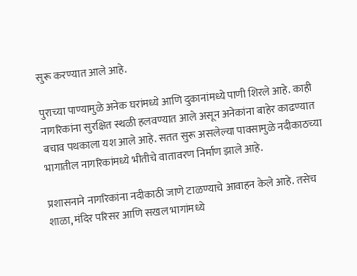सुरू करण्यात आले आहे.

पुराच्या पाण्यामुळे अनेक घरांमध्ये आणि दुकानांमध्ये पाणी शिरले आहे. काही नागरिकांना सुरक्षित स्थळी हलवण्यात आले असून अनेकांना बाहेर काढण्यात बचाव पथकाला यश आले आहे. सतत सुरू असलेल्या पावसामुळे नदीकाठच्या भागातील नागरिकांमध्ये भीतीचे वातावरण निर्माण झाले आहे.

प्रशासनाने नागरिकांना नदीकाठी जाणे टाळण्याचे आवाहन केले आहे. तसेच शाळा, मंदिर परिसर आणि सखल भागांमध्ये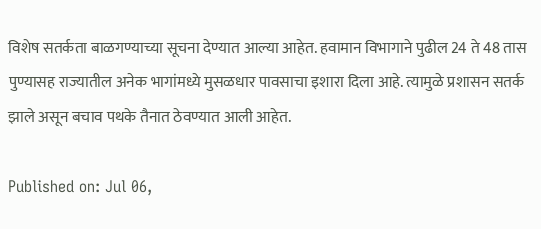विशेष सतर्कता बाळगण्याच्या सूचना देण्यात आल्या आहेत. हवामान विभागाने पुढील 24 ते 48 तास पुण्यासह राज्यातील अनेक भागांमध्ये मुसळधार पावसाचा इशारा दिला आहे. त्यामुळे प्रशासन सतर्क झाले असून बचाव पथके तैनात ठेवण्यात आली आहेत.

Published on: Jul 06,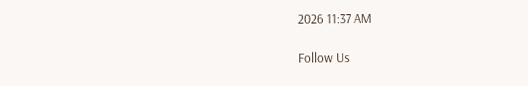2026 11:37 AM

Follow Us